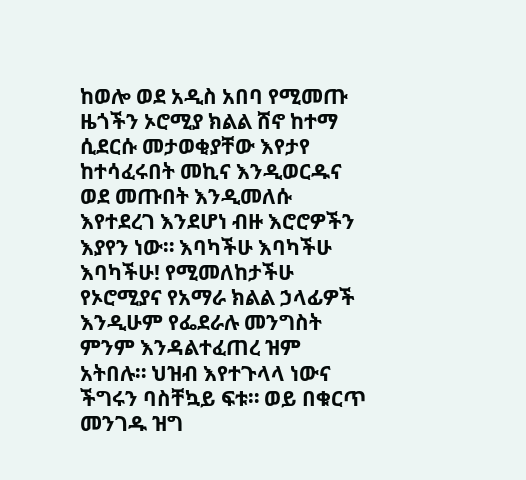ከወሎ ወደ አዲስ አበባ የሚመጡ ዜጎችን ኦሮሚያ ክልል ሸኖ ከተማ ሲደርሱ መታወቂያቸው እየታየ ከተሳፈሩበት መኪና እንዲወርዱና ወደ መጡበት እንዲመለሱ እየተደረገ እንደሆነ ብዙ እሮሮዎችን እያየን ነው። እባካችሁ እባካችሁ እባካችሁ! የሚመለከታችሁ የኦሮሚያና የአማራ ክልል ኃላፊዎች እንዲሁም የፌደራሉ መንግስት ምንም እንዳልተፈጠረ ዝም አትበሉ። ህዝብ እየተጉላላ ነውና ችግሩን ባስቸኳይ ፍቱ። ወይ በቁርጥ መንገዱ ዝግ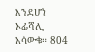እንደሆነ ኦፊሻሊ አሳውቁ። 804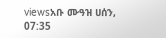viewsአቡ ሙዓዝ ሀሰን, 07:35